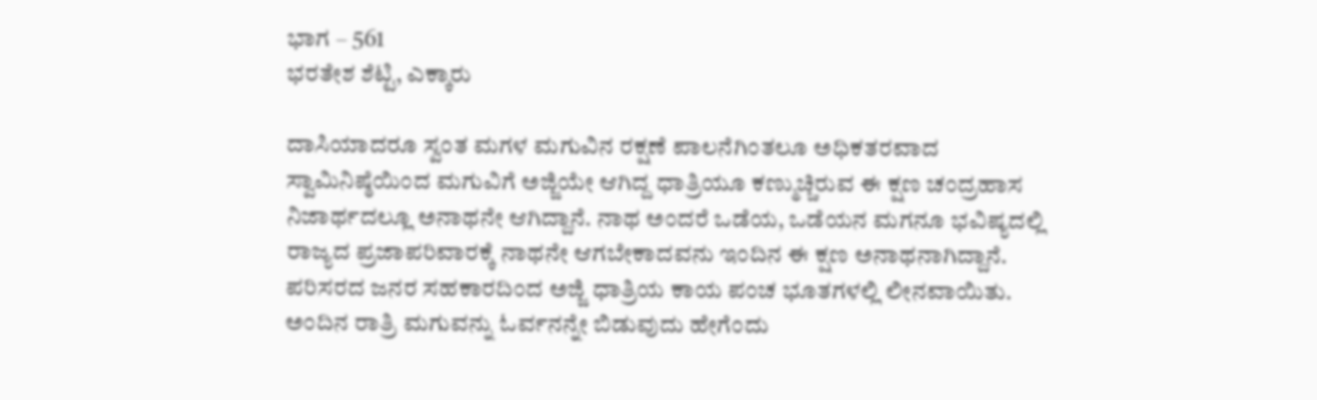ಭಾಗ – 561
ಭರತೇಶ ಶೆಟ್ಟಿ, ಎಕ್ಕಾರು

ದಾಸಿಯಾದರೂ ಸ್ವಂತ ಮಗಳ ಮಗುವಿನ ರಕ್ಷಣೆ ಪಾಲನೆಗಿಂತಲೂ ಅಧಿಕತರವಾದ ಸ್ವಾಮಿನಿಷ್ಠೆಯಿಂದ ಮಗುವಿಗೆ ಅಜ್ಜಿಯೇ ಆಗಿದ್ದ ಧಾತ್ರಿಯೂ ಕಣ್ಮುಚ್ಚಿರುವ ಈ ಕ್ಷಣ ಚಂದ್ರಹಾಸ ನಿಜಾರ್ಥದಲ್ಲೂ ಅನಾಥನೇ ಆಗಿದ್ದಾನೆ. ನಾಥ ಅಂದರೆ ಒಡೆಯ, ಒಡೆಯನ ಮಗನೂ ಭವಿಷ್ಯದಲ್ಲಿ ರಾಜ್ಯದ ಪ್ರಜಾಪರಿವಾರಕ್ಕೆ ನಾಥನೇ ಆಗಬೇಕಾದವನು ಇಂದಿನ ಈ ಕ್ಷಣ ಅನಾಥನಾಗಿದ್ದಾನೆ. ಪರಿಸರದ ಜನರ ಸಹಕಾರದಿಂದ ಅಜ್ಜಿ ಧಾತ್ರಿಯ ಕಾಯ ಪಂಚ ಭೂತಗಳಲ್ಲಿ ಲೀನವಾಯಿತು. ಅಂದಿನ ರಾತ್ರಿ ಮಗುವನ್ನು ಓರ್ವನನ್ನೇ ಬಿಡುವುದು ಹೇಗೆಂದು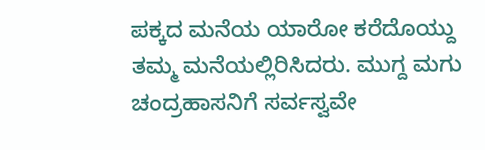ಪಕ್ಕದ ಮನೆಯ ಯಾರೋ ಕರೆದೊಯ್ದು ತಮ್ಮ ಮನೆಯಲ್ಲಿರಿಸಿದರು. ಮುಗ್ದ ಮಗು ಚಂದ್ರಹಾಸನಿಗೆ ಸರ್ವಸ್ವವೇ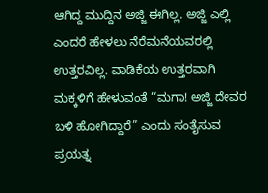ಆಗಿದ್ದ ಮುದ್ದಿನ ಅಜ್ಜಿ ಈಗಿಲ್ಲ. ಅಜ್ಜಿ ಎಲ್ಲಿ ಎಂದರೆ ಹೇಳಲು ನೆರೆಮನೆಯವರಲ್ಲಿ ಉತ್ತರವಿಲ್ಲ. ವಾಡಿಕೆಯ ಉತ್ತರವಾಗಿ ಮಕ್ಕಳಿಗೆ ಹೇಳುವಂತೆ “ಮಗಾ! ಅಜ್ಜಿ ದೇವರ ಬಳಿ ಹೋಗಿದ್ದಾರೆ” ಎಂದು ಸಂತೈಸುವ ಪ್ರಯತ್ನ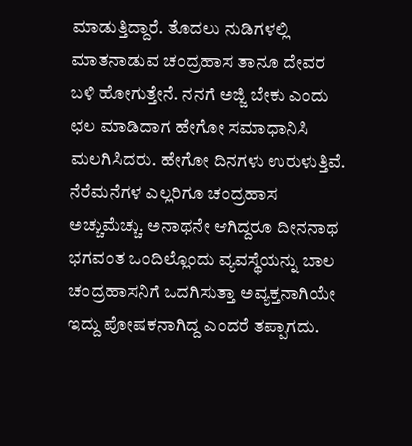ಮಾಡುತ್ತಿದ್ದಾರೆ. ತೊದಲು ನುಡಿಗಳಲ್ಲಿ ಮಾತನಾಡುವ ಚಂದ್ರಹಾಸ ತಾನೂ ದೇವರ ಬಳಿ ಹೋಗುತ್ತೇನೆ. ನನಗೆ ಅಜ್ಜಿ ಬೇಕು ಎಂದು ಛಲ ಮಾಡಿದಾಗ ಹೇಗೋ ಸಮಾಧಾನಿಸಿ ಮಲಗಿಸಿದರು. ಹೇಗೋ ದಿನಗಳು ಉರುಳುತ್ತಿವೆ. ನೆರೆಮನೆಗಳ ಎಲ್ಲರಿಗೂ ಚಂದ್ರಹಾಸ ಅಚ್ಚುಮೆಚ್ಚು. ಅನಾಥನೇ ಆಗಿದ್ದರೂ ದೀನನಾಥ ಭಗವಂತ ಒಂದಿಲ್ಲೊಂದು ವ್ಯವಸ್ಥೆಯನ್ನು ಬಾಲ ಚಂದ್ರಹಾಸನಿಗೆ ಒದಗಿಸುತ್ತಾ ಅವ್ಯಕ್ತನಾಗಿಯೇ ಇದ್ದು ಪೋಷಕನಾಗಿದ್ದ ಎಂದರೆ ತಪ್ಪಾಗದು.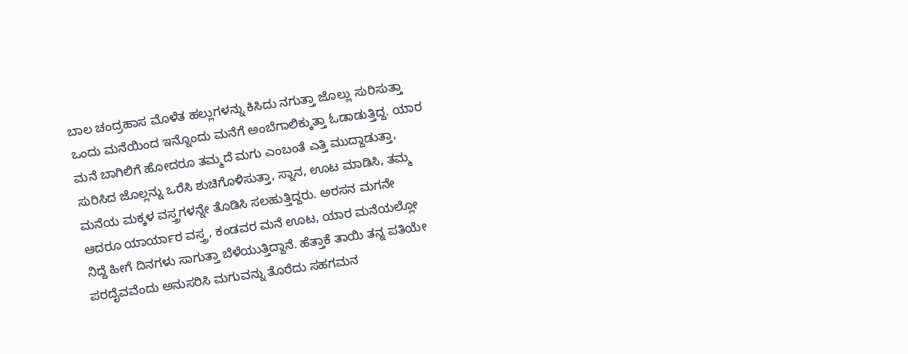ಬಾಲ ಚಂದ್ರಹಾಸ ಮೊಳೆತ ಹಲ್ಲುಗಳನ್ನು ಕಿಸಿದು ನಗುತ್ತಾ ಜೊಲ್ಲು ಸುರಿಸುತ್ತಾ ಒಂದು ಮನೆಯಿಂದ ಇನ್ನೊಂದು ಮನೆಗೆ ಅಂಬೆಗಾಲಿಕ್ಕುತ್ತಾ ಓಡಾಡುತ್ತಿದ್ದ. ಯಾರ ಮನೆ ಬಾಗಿಲಿಗೆ ಹೋದರೂ ತಮ್ಮದೆ ಮಗು ಎಂಬಂತೆ ಎತ್ತಿ ಮುದ್ದಾಡುತ್ತಾ, ಸುರಿಸಿದ ಜೊಲ್ಲನ್ನು ಒರೆಸಿ ಶುಚಿಗೊಳಿಸುತ್ತಾ, ಸ್ನಾನ, ಊಟ ಮಾಡಿಸಿ, ತಮ್ಮ ಮನೆಯ ಮಕ್ಕಳ ವಸ್ತ್ರಗಳನ್ನೇ ತೊಡಿಸಿ ಸಲಹುತ್ತಿದ್ದರು. ಅರಸನ ಮಗನೇ ಆದರೂ ಯಾರ್ಯಾರ ವಸ್ತ್ರ, ಕಂಡವರ ಮನೆ ಊಟ, ಯಾರ ಮನೆಯಲ್ಲೋ ನಿದ್ದೆ ಹೀಗೆ ದಿನಗಳು ಸಾಗುತ್ತಾ ಬೆಳೆಯುತ್ತಿದ್ದಾನೆ. ಹೆತ್ತಾಕೆ ತಾಯಿ ತನ್ನ ಪತಿಯೇ ಪರದೈವವೆಂದು ಅನುಸರಿಸಿ ಮಗುವನ್ನು ತೊರೆದು ಸಹಗಮನ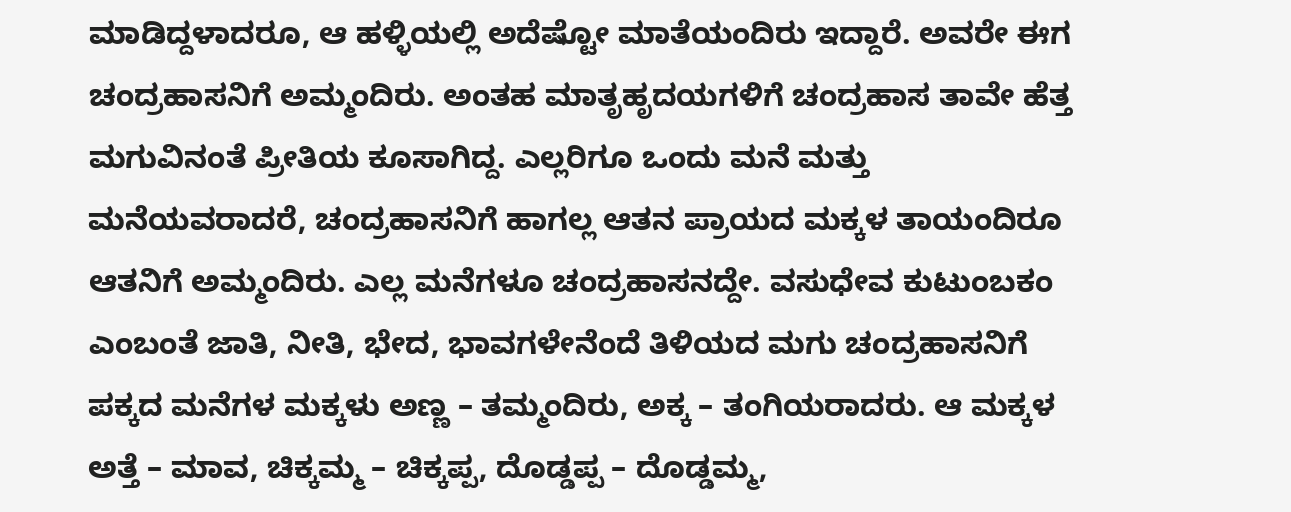ಮಾಡಿದ್ದಳಾದರೂ, ಆ ಹಳ್ಳಿಯಲ್ಲಿ ಅದೆಷ್ಟೋ ಮಾತೆಯಂದಿರು ಇದ್ದಾರೆ. ಅವರೇ ಈಗ ಚಂದ್ರಹಾಸನಿಗೆ ಅಮ್ಮಂದಿರು. ಅಂತಹ ಮಾತೃಹೃದಯಗಳಿಗೆ ಚಂದ್ರಹಾಸ ತಾವೇ ಹೆತ್ತ ಮಗುವಿನಂತೆ ಪ್ರೀತಿಯ ಕೂಸಾಗಿದ್ದ. ಎಲ್ಲರಿಗೂ ಒಂದು ಮನೆ ಮತ್ತು ಮನೆಯವರಾದರೆ, ಚಂದ್ರಹಾಸನಿಗೆ ಹಾಗಲ್ಲ ಆತನ ಪ್ರಾಯದ ಮಕ್ಕಳ ತಾಯಂದಿರೂ ಆತನಿಗೆ ಅಮ್ಮಂದಿರು. ಎಲ್ಲ ಮನೆಗಳೂ ಚಂದ್ರಹಾಸನದ್ದೇ. ವಸುಧೇವ ಕುಟುಂಬಕಂ ಎಂಬಂತೆ ಜಾತಿ, ನೀತಿ, ಭೇದ, ಭಾವಗಳೇನೆಂದೆ ತಿಳಿಯದ ಮಗು ಚಂದ್ರಹಾಸನಿಗೆ ಪಕ್ಕದ ಮನೆಗಳ ಮಕ್ಕಳು ಅಣ್ಣ – ತಮ್ಮಂದಿರು, ಅಕ್ಕ – ತಂಗಿಯರಾದರು. ಆ ಮಕ್ಕಳ ಅತ್ತೆ – ಮಾವ, ಚಿಕ್ಕಮ್ಮ – ಚಿಕ್ಕಪ್ಪ, ದೊಡ್ಡಪ್ಪ – ದೊಡ್ಡಮ್ಮ,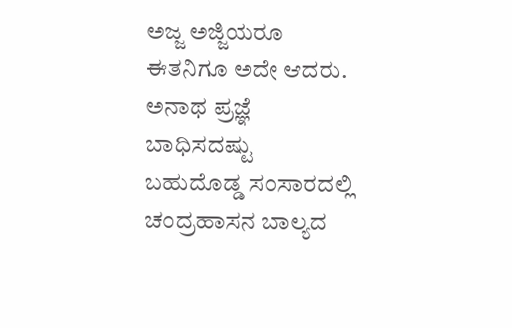ಅಜ್ಜ ಅಜ್ಜಿಯರೂ ಈತನಿಗೂ ಅದೇ ಆದರು. ಅನಾಥ ಪ್ರಜ್ಞೆ ಬಾಧಿಸದಷ್ಟು ಬಹುದೊಡ್ಡ ಸಂಸಾರದಲ್ಲಿ ಚಂದ್ರಹಾಸನ ಬಾಲ್ಯದ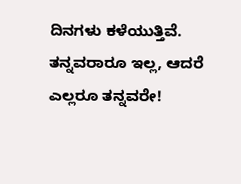ದಿನಗಳು ಕಳೆಯುತ್ತಿವೆ. ತನ್ನವರಾರೂ ಇಲ್ಲ, ಆದರೆ ಎಲ್ಲರೂ ತನ್ನವರೇ!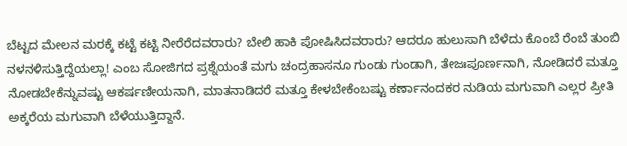ಬೆಟ್ಟದ ಮೇಲನ ಮರಕ್ಕೆ ಕಟ್ಟೆ ಕಟ್ಟಿ ನೀರೆರೆದವರಾರು? ಬೇಲಿ ಹಾಕಿ ಪೋಷಿಸಿದವರಾರು? ಆದರೂ ಹುಲುಸಾಗಿ ಬೆಳೆದು ಕೊಂಬೆ ರೆಂಬೆ ತುಂಬಿ ನಳನಳಿಸುತ್ತಿದ್ದೆಯಲ್ಲಾ! ಎಂಬ ಸೋಜಿಗದ ಪ್ರಶ್ನೆಯಂತೆ ಮಗು ಚಂದ್ರಹಾಸನೂ ಗುಂಡು ಗುಂಡಾಗಿ, ತೇಜಃಪೂರ್ಣನಾಗಿ, ನೋಡಿದರೆ ಮತ್ತೂ ನೋಡಬೇಕೆನ್ನುವಷ್ಟು ಆಕರ್ಷಣೀಯನಾಗಿ, ಮಾತನಾಡಿದರೆ ಮತ್ತೂ ಕೇಳಬೇಕೆಂಬಷ್ಟು ಕರ್ಣಾನಂದಕರ ನುಡಿಯ ಮಗುವಾಗಿ ಎಲ್ಲರ ಪ್ರೀತಿ ಅಕ್ಕರೆಯ ಮಗುವಾಗಿ ಬೆಳೆಯುತ್ತಿದ್ದಾನೆ.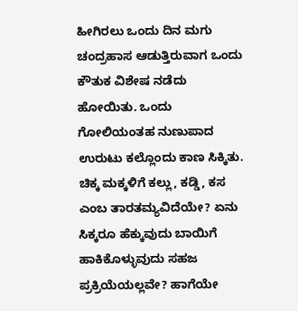ಹೀಗಿರಲು ಒಂದು ದಿನ ಮಗು ಚಂದ್ರಹಾಸ ಆಡುತ್ತಿರುವಾಗ ಒಂದು ಕೌತುಕ ವಿಶೇಷ ನಡೆದು ಹೋಯಿತು. ಒಂದು ಗೋಲಿಯಂತಹ ನುಣುಪಾದ ಉರುಟು ಕಲ್ಲೊಂದು ಕಾಣ ಸಿಕ್ಕಿತು. ಚಿಕ್ಕ ಮಕ್ಕಳಿಗೆ ಕಲ್ಲು, ಕಡ್ಡಿ, ಕಸ ಎಂಬ ತಾರತಮ್ಯವಿದೆಯೇ? ಏನು ಸಿಕ್ಕರೂ ಹೆಕ್ಕುವುದು ಬಾಯಿಗೆ ಹಾಕಿಕೊಳ್ಳುವುದು ಸಹಜ ಪ್ರಕ್ರಿಯೆಯಲ್ಲವೇ? ಹಾಗೆಯೇ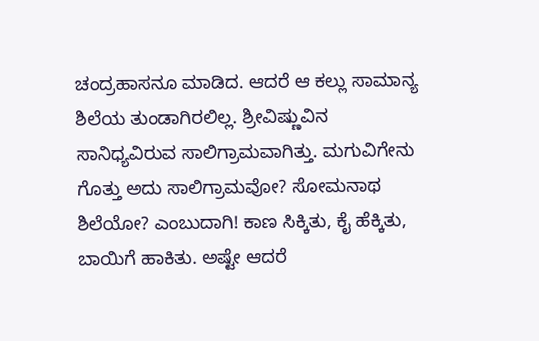ಚಂದ್ರಹಾಸನೂ ಮಾಡಿದ. ಆದರೆ ಆ ಕಲ್ಲು ಸಾಮಾನ್ಯ ಶಿಲೆಯ ತುಂಡಾಗಿರಲಿಲ್ಲ. ಶ್ರೀವಿಷ್ಣುವಿನ ಸಾನಿಧ್ಯವಿರುವ ಸಾಲಿಗ್ರಾಮವಾಗಿತ್ತು. ಮಗುವಿಗೇನು ಗೊತ್ತು ಅದು ಸಾಲಿಗ್ರಾಮವೋ? ಸೋಮನಾಥ ಶಿಲೆಯೋ? ಎಂಬುದಾಗಿ! ಕಾಣ ಸಿಕ್ಕಿತು, ಕೈ ಹೆಕ್ಕಿತು, ಬಾಯಿಗೆ ಹಾಕಿತು. ಅಷ್ಟೇ ಆದರೆ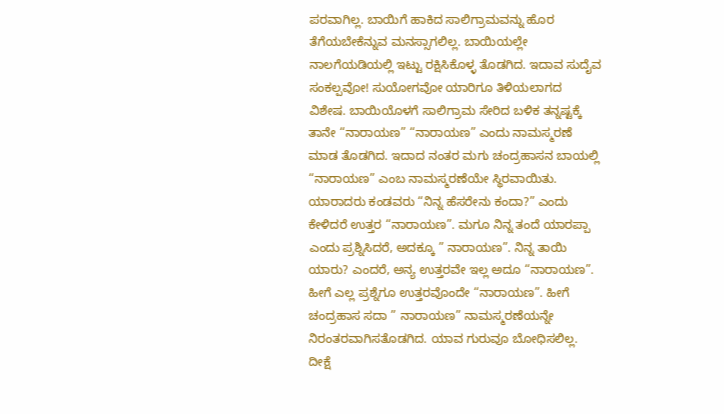ಪರವಾಗಿಲ್ಲ. ಬಾಯಿಗೆ ಹಾಕಿದ ಸಾಲಿಗ್ರಾಮವನ್ನು ಹೊರ ತೆಗೆಯಬೇಕೆನ್ನುವ ಮನಸ್ಸಾಗಲಿಲ್ಲ. ಬಾಯಿಯಲ್ಲೇ ನಾಲಗೆಯಡಿಯಲ್ಲಿ ಇಟ್ಟು ರಕ್ಷಿಸಿಕೊಳ್ಳ ತೊಡಗಿದ. ಇದಾವ ಸುದೈವ ಸಂಕಲ್ಪವೋ! ಸುಯೋಗವೋ ಯಾರಿಗೂ ತಿಳಿಯಲಾಗದ ವಿಶೇಷ. ಬಾಯಿಯೊಳಗೆ ಸಾಲಿಗ್ರಾಮ ಸೇರಿದ ಬಳಿಕ ತನ್ನಷ್ಟಕ್ಕೆ ತಾನೇ “ನಾರಾಯಣ” “ನಾರಾಯಣ” ಎಂದು ನಾಮಸ್ಮರಣೆ ಮಾಡ ತೊಡಗಿದ. ಇದಾದ ನಂತರ ಮಗು ಚಂದ್ರಹಾಸನ ಬಾಯಲ್ಲಿ “ನಾರಾಯಣ” ಎಂಬ ನಾಮಸ್ಮರಣೆಯೇ ಸ್ಥಿರವಾಯಿತು. ಯಾರಾದರು ಕಂಡವರು “ನಿನ್ನ ಹೆಸರೇನು ಕಂದಾ?” ಎಂದು ಕೇಳಿದರೆ ಉತ್ತರ “ನಾರಾಯಣ”. ಮಗೂ ನಿನ್ನ ತಂದೆ ಯಾರಪ್ಪಾ ಎಂದು ಪ್ರಶ್ನಿಸಿದರೆ, ಅದಕ್ಕೂ ” ನಾರಾಯಣ”. ನಿನ್ನ ತಾಯಿ ಯಾರು? ಎಂದರೆ, ಅನ್ಯ ಉತ್ತರವೇ ಇಲ್ಲ ಅದೂ “ನಾರಾಯಣ”. ಹೀಗೆ ಎಲ್ಲ ಪ್ರಶ್ನೆಗೂ ಉತ್ತರವೊಂದೇ “ನಾರಾಯಣ”. ಹೀಗೆ ಚಂದ್ರಹಾಸ ಸದಾ ” ನಾರಾಯಣ” ನಾಮಸ್ಮರಣೆಯನ್ನೇ ನಿರಂತರವಾಗಿಸತೊಡಗಿದ. ಯಾವ ಗುರುವೂ ಬೋಧಿಸಲಿಲ್ಲ. ದೀಕ್ಷೆ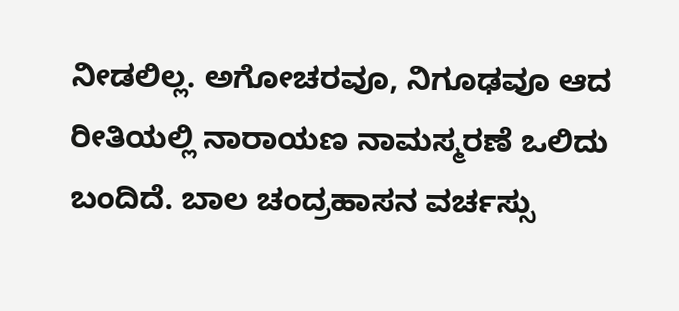ನೀಡಲಿಲ್ಲ. ಅಗೋಚರವೂ, ನಿಗೂಢವೂ ಆದ ರೀತಿಯಲ್ಲಿ ನಾರಾಯಣ ನಾಮಸ್ಮರಣೆ ಒಲಿದು ಬಂದಿದೆ. ಬಾಲ ಚಂದ್ರಹಾಸನ ವರ್ಚಸ್ಸು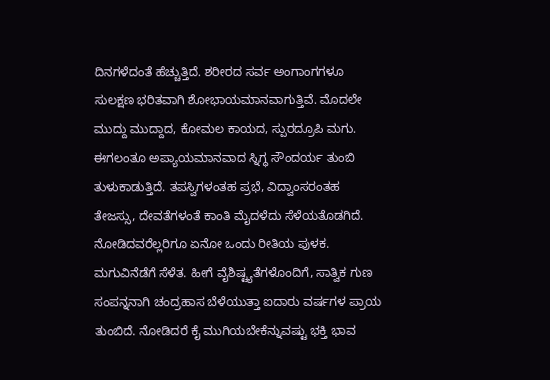ದಿನಗಳೆದಂತೆ ಹೆಚ್ಚುತ್ತಿದೆ. ಶರೀರದ ಸರ್ವ ಅಂಗಾಂಗಗಳೂ ಸುಲಕ್ಷಣ ಭರಿತವಾಗಿ ಶೋಭಾಯಮಾನವಾಗುತ್ತಿವೆ. ಮೊದಲೇ ಮುದ್ದು ಮುದ್ದಾದ, ಕೋಮಲ ಕಾಯದ, ಸ್ಪುರದ್ರೂಪಿ ಮಗು. ಈಗಲಂತೂ ಅಪ್ಯಾಯಮಾನವಾದ ಸ್ನಿಗ್ಧ ಸೌಂದರ್ಯ ತುಂಬಿ ತುಳುಕಾಡುತ್ತಿದೆ. ತಪಸ್ವಿಗಳಂತಹ ಪ್ರಭೆ, ವಿದ್ವಾಂಸರಂತಹ ತೇಜಸ್ಸು, ದೇವತೆಗಳಂತೆ ಕಾಂತಿ ಮೈದಳೆದು ಸೆಳೆಯತೊಡಗಿದೆ. ನೋಡಿದವರೆಲ್ಲರಿಗೂ ಏನೋ ಒಂದು ರೀತಿಯ ಪುಳಕ. ಮಗುವಿನೆಡೆಗೆ ಸೆಳೆತ. ಹೀಗೆ ವೈಶಿಷ್ಟ್ಯತೆಗಳೊಂದಿಗೆ, ಸಾತ್ವಿಕ ಗುಣ ಸಂಪನ್ನನಾಗಿ ಚಂದ್ರಹಾಸ ಬೆಳೆಯುತ್ತಾ ಐದಾರು ವರ್ಷಗಳ ಪ್ರಾಯ ತುಂಬಿದೆ. ನೋಡಿದರೆ ಕೈ ಮುಗಿಯಬೇಕೆನ್ನುವಷ್ಟು ಭಕ್ತಿ ಭಾವ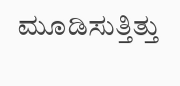ಮೂಡಿಸುತ್ತಿತ್ತು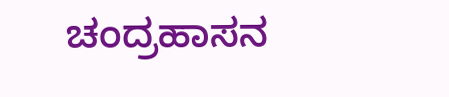ಚಂದ್ರಹಾಸನ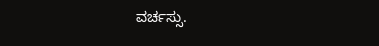ವರ್ಚಸ್ಸು.